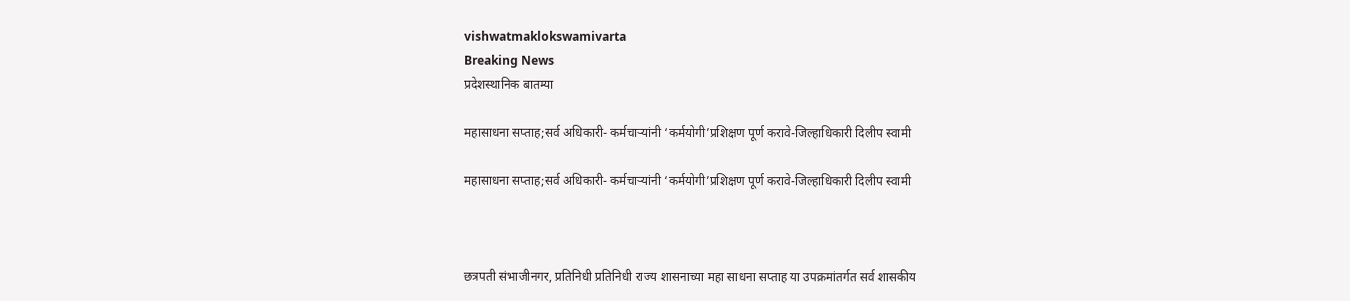vishwatmaklokswamivarta
Breaking News
प्रदेशस्थानिक बातम्या

महासाधना सप्ताह;सर्व अधिकारी- कर्मचाऱ्यांनी ‘कर्मयोगी’प्रशिक्षण पूर्ण करावे-जिल्हाधिकारी दिलीप स्वामी

महासाधना सप्ताह;सर्व अधिकारी- कर्मचाऱ्यांनी ‘कर्मयोगी’प्रशिक्षण पूर्ण करावे-जिल्हाधिकारी दिलीप स्वामी



छत्रपती संभाजीनगर, प्रतिनिधी प्रतिनिधी राज्य शासनाच्या महा साधना सप्ताह या उपक्रमांतर्गत सर्व शासकीय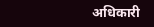अधिकारी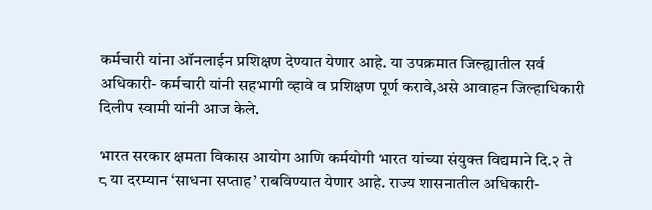कर्मचारी यांना ऑनलाईन प्रशिक्षण देण्यात येणार आहे. या उपक्रमात जिल्ह्यातील सर्व अधिकारी- कर्मचारी यांनी सहभागी व्हावे व प्रशिक्षण पूर्ण करावे,असे आवाहन जिल्हाधिकारी दिलीप स्वामी यांनी आज केले.

भारत सरकार क्षमता विकास आयोग आणि कर्मयोगी भारत यांच्या संयुक्त विद्यमाने दि.२ ते ८ या दरम्यान ‘साधना सप्ताह’ राबविण्यात येणार आहे. राज्य शासनातील अधिकारी-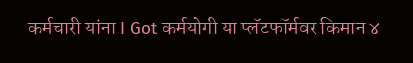कर्मचारी यांना I Got कर्मयोगी या प्लॅटफॉर्मवर किमान ४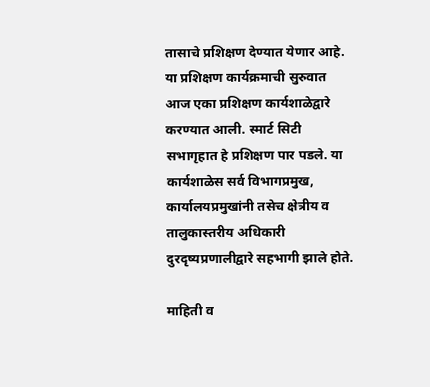तासाचे प्रशिक्षण देण्यात येणार आहे. या प्रशिक्षण कार्यक्रमाची सुरुवात आज एका प्रशिक्षण कार्यशाळेद्वारे करण्यात आली. स्मार्ट सिटी सभागृहात हे प्रशिक्षण पार पडले. या कार्यशाळेस सर्व विभागप्रमुख, कार्यालयप्रमुखांनी तसेच क्षेत्रीय व तालुकास्तरीय अधिकारी दुरदृष्यप्रणालीद्वारे सहभागी झाले होते.

माहिती व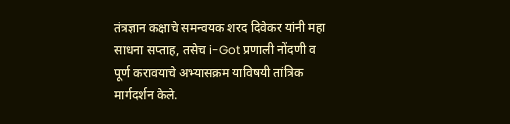तंत्रज्ञान कक्षाचे समन्वयक शरद दिवेकर यांनी महा साधना सप्ताह, तसेच i-Got प्रणाली नोंदणी व पूर्ण करावयाचे अभ्यासक्रम याविषयी तांत्रिक मार्गदर्शन केले.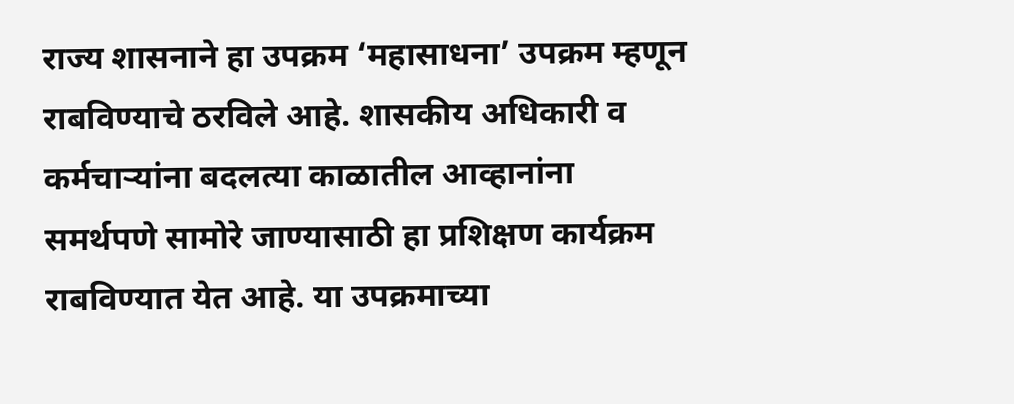राज्य शासनाने हा उपक्रम ‘महासाधना’ उपक्रम म्हणून राबविण्याचे ठरविले आहे. शासकीय अधिकारी व कर्मचाऱ्यांना बदलत्या काळातील आव्हानांना समर्थपणे सामोरे जाण्यासाठी हा प्रशिक्षण कार्यक्रम राबविण्यात येत आहे. या उपक्रमाच्या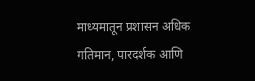माध्यमातून प्रशासन अधिक गतिमान, पारदर्शक आणि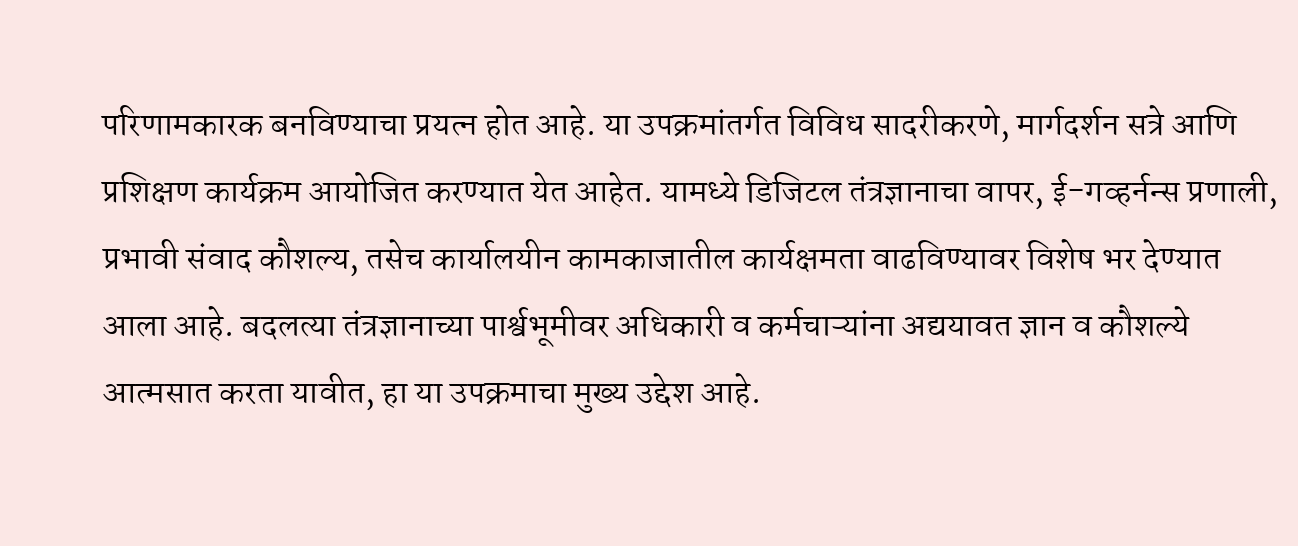परिणामकारक बनविण्याचा प्रयत्न होत आहे. या उपक्रमांतर्गत विविध सादरीकरणे, मार्गदर्शन सत्रे आणि प्रशिक्षण कार्यक्रम आयोजित करण्यात येत आहेत. यामध्ये डिजिटल तंत्रज्ञानाचा वापर, ई-गव्हर्नन्स प्रणाली, प्रभावी संवाद कौशल्य, तसेच कार्यालयीन कामकाजातील कार्यक्षमता वाढविण्यावर विशेष भर देण्यात आला आहे. बदलत्या तंत्रज्ञानाच्या पार्श्वभूमीवर अधिकारी व कर्मचाऱ्यांना अद्ययावत ज्ञान व कौशल्ये आत्मसात करता यावीत, हा या उपक्रमाचा मुख्य उद्देश आहे.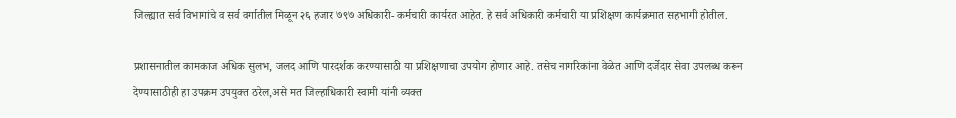जिल्ह्यात सर्व विभागांचे व सर्व वर्गातील मिळून २६ हजार ७९७ अधिकारी- कर्मचारी कार्यरत आहेत. हे सर्व अधिकारी कर्मचारी या प्रशिक्षण कार्यक्रमात सहभागी होतील.

प्रशासनातील कामकाज अधिक सुलभ, जलद आणि पारदर्शक करण्यासाठी या प्रशिक्षणाचा उपयोग होणार आहे. तसेच नागरिकांना वेळेत आणि दर्जेदार सेवा उपलब्ध करून देण्यासाठीही हा उपक्रम उपयुक्त ठरेल,असे मत जिल्हाधिकारी स्वामी यांनी व्यक्त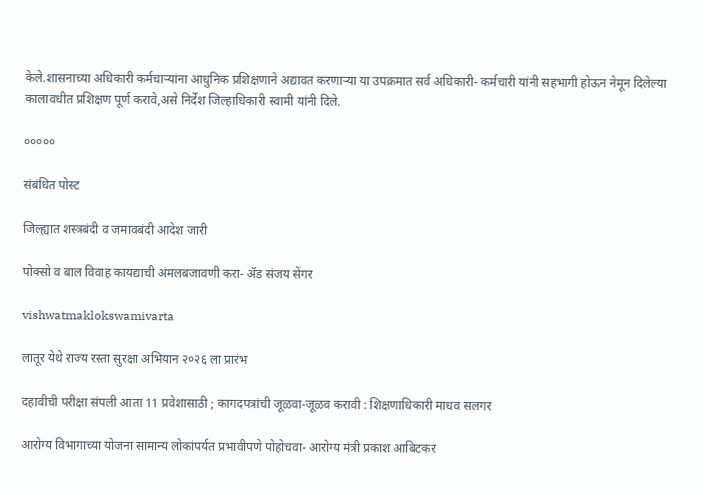केले.शासनाच्या अधिकारी कर्मचाऱ्यांना आधुनिक प्रशिक्षणाने अद्यावत करणाऱ्या या उपक्रमात सर्व अधिकारी- कर्मचारी यांनी सहभागी होऊन नेमून दिलेल्या कालावधीत प्रशिक्षण पूर्ण करावे,असे निर्देश जिल्हाधिकारी स्वामी यांनी दिले.

०००००

संबंधित पोस्ट

जिल्ह्यात शस्त्रबंदी व जमावबंदी आदेश जारी

पोक्सो व बाल विवाह कायद्याची अंमलबजावणी करा- ॲड संजय सेंगर

vishwatmaklokswamivarta

लातूर येथे राज्य रस्ता सुरक्षा अभियान २०२६ ला प्रारंभ

दहावीची परीक्षा संपली आता 11 प्रवेशासाठी ; कागदपत्रांची जूळवा-जूळव करावी : शिक्षणाधिकारी माधव सलगर

आरोग्य विभागाच्या योजना सामान्य लोकांपर्यत प्रभावीपणे पोहोचवा- आरोग्य मंत्री प्रकाश आबिटकर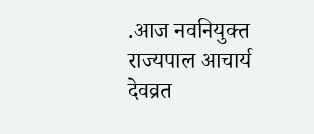.आज नवनियुक्त राज्यपाल आचार्य देवव्रत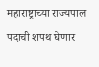महाराष्ट्राच्या राज्यपाल पदाची शपथ घेणार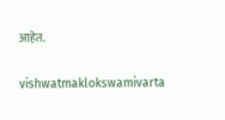आहेत.

vishwatmaklokswamivarta